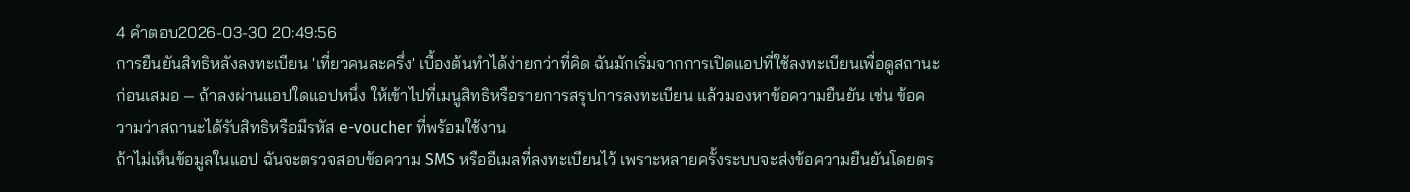4 คำตอบ2026-03-30 20:49:56
การยืนยันสิทธิหลังลงทะเบียน 'เที่ยวคนละครึ่ง' เบื้องต้นทำได้ง่ายกว่าที่คิด ฉันมักเริ่มจากการเปิดแอปที่ใช้ลงทะเบียนเพื่อดูสถานะก่อนเสมอ — ถ้าลงผ่านแอปใดแอปหนึ่ง ให้เข้าไปที่เมนูสิทธิหรือรายการสรุปการลงทะเบียน แล้วมองหาข้อความยืนยัน เช่น ข้อความว่าสถานะได้รับสิทธิหรือมีรหัส e-voucher ที่พร้อมใช้งาน
ถ้าไม่เห็นข้อมูลในแอป ฉันจะตรวจสอบข้อความ SMS หรืออีเมลที่ลงทะเบียนไว้ เพราะหลายครั้งระบบจะส่งข้อความยืนยันโดยตร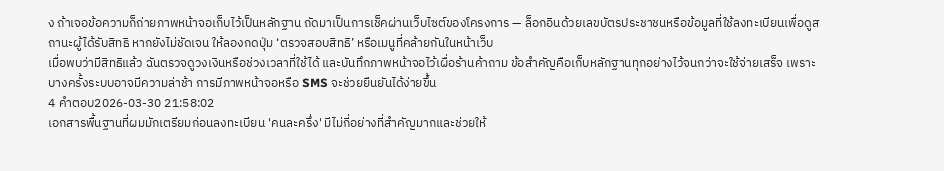ง ถ้าเจอข้อความก็ถ่ายภาพหน้าจอเก็บไว้เป็นหลักฐาน ถัดมาเป็นการเช็คผ่านเว็บไซต์ของโครงการ — ล็อกอินด้วยเลขบัตรประชาชนหรือข้อมูลที่ใช้ลงทะเบียนเพื่อดูสถานะผู้ได้รับสิทธิ หากยังไม่ชัดเจน ให้ลองกดปุ่ม ‘ตรวจสอบสิทธิ’ หรือเมนูที่คล้ายกันในหน้าเว็บ
เมื่อพบว่ามีสิทธิแล้ว ฉันตรวจดูวงเงินหรือช่วงเวลาที่ใช้ได้ และบันทึกภาพหน้าจอไว้เผื่อร้านค้าถาม ข้อสำคัญคือเก็บหลักฐานทุกอย่างไว้จนกว่าจะใช้จ่ายเสร็จ เพราะบางครั้งระบบอาจมีความล่าช้า การมีภาพหน้าจอหรือ SMS จะช่วยยืนยันได้ง่ายขึ้น
4 คำตอบ2026-03-30 21:58:02
เอกสารพื้นฐานที่ผมมักเตรียมก่อนลงทะเบียน 'คนละครึ่ง' มีไม่กี่อย่างที่สำคัญมากและช่วยให้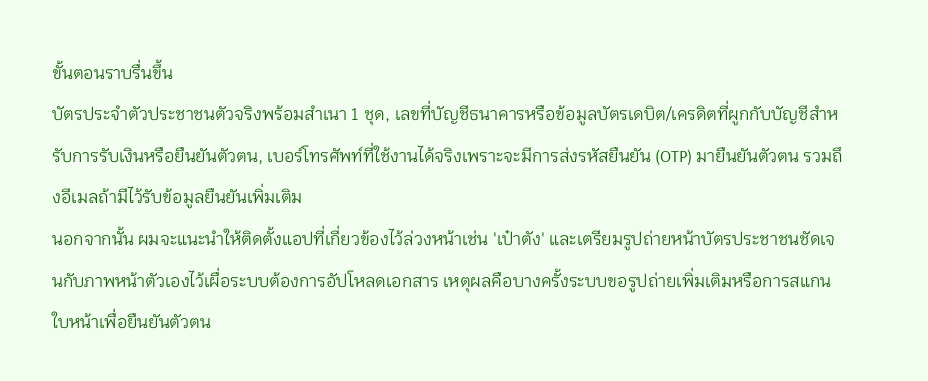ขั้นตอนราบรื่นขึ้น
บัตรประจำตัวประชาชนตัวจริงพร้อมสำเนา 1 ชุด, เลขที่บัญชีธนาคารหรือข้อมูลบัตรเดบิต/เครดิตที่ผูกกับบัญชีสำหรับการรับเงินหรือยืนยันตัวตน, เบอร์โทรศัพท์ที่ใช้งานได้จริงเพราะจะมีการส่งรหัสยืนยัน (OTP) มายืนยันตัวตน รวมถึงอีเมลถ้ามีไว้รับข้อมูลยืนยันเพิ่มเติม
นอกจากนั้น ผมจะแนะนำให้ติดตั้งแอปที่เกี่ยวข้องไว้ล่วงหน้าเช่น 'เป๋าตัง' และเตรียมรูปถ่ายหน้าบัตรประชาชนชัดเจนกับภาพหน้าตัวเองไว้เผื่อระบบต้องการอัปโหลดเอกสาร เหตุผลคือบางครั้งระบบขอรูปถ่ายเพิ่มเติมหรือการสแกนใบหน้าเพื่อยืนยันตัวตน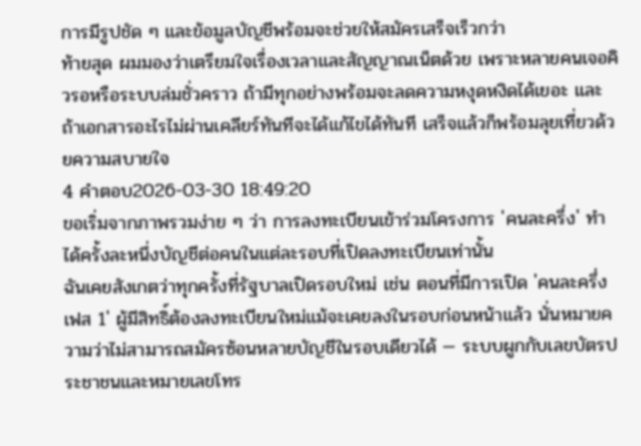การมีรูปชัด ๆ และข้อมูลบัญชีพร้อมจะช่วยให้สมัครเสร็จเร็วกว่า
ท้ายสุด ผมมองว่าเตรียมใจเรื่องเวลาและสัญญาณเน็ตด้วย เพราะหลายคนเจอคิวรอหรือระบบล่มชั่วคราว ถ้ามีทุกอย่างพร้อมจะลดความหงุดหงิดได้เยอะ และถ้าเอกสารอะไรไม่ผ่านเคลียร์ทันทีจะได้แก้ไขได้ทันที เสร็จแล้วก็พร้อมลุยเที่ยวด้วยความสบายใจ
4 คำตอบ2026-03-30 18:49:20
ขอเริ่มจากภาพรวมง่าย ๆ ว่า การลงทะเบียนเข้าร่วมโครงการ 'คนละครึ่ง' ทำได้ครั้งละหนึ่งบัญชีต่อคนในแต่ละรอบที่เปิดลงทะเบียนเท่านั้น
ฉันเคยสังเกตว่าทุกครั้งที่รัฐบาลเปิดรอบใหม่ เช่น ตอนที่มีการเปิด 'คนละครึ่งเฟส 1' ผู้มีสิทธิ์ต้องลงทะเบียนใหม่แม้จะเคยลงในรอบก่อนหน้าแล้ว นั่นหมายความว่าไม่สามารถสมัครซ้อนหลายบัญชีในรอบเดียวได้ — ระบบผูกกับเลขบัตรประชาชนและหมายเลขโทร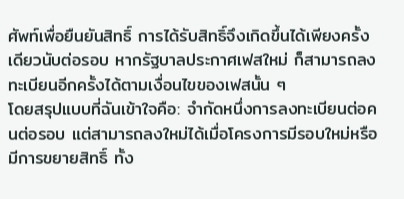ศัพท์เพื่อยืนยันสิทธิ์ การได้รับสิทธิ์จึงเกิดขึ้นได้เพียงครั้งเดียวนับต่อรอบ หากรัฐบาลประกาศเฟสใหม่ ก็สามารถลงทะเบียนอีกครั้งได้ตามเงื่อนไขของเฟสนั้น ๆ
โดยสรุปแบบที่ฉันเข้าใจคือ: จำกัดหนึ่งการลงทะเบียนต่อคนต่อรอบ แต่สามารถลงใหม่ได้เมื่อโครงการมีรอบใหม่หรือมีการขยายสิทธิ์ ทั้ง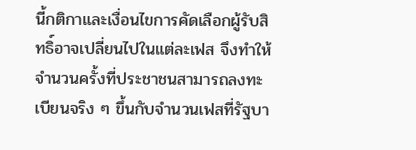นี้กติกาและเงื่อนไขการคัดเลือกผู้รับสิทธิ์อาจเปลี่ยนไปในแต่ละเฟส จึงทำให้จำนวนครั้งที่ประชาชนสามารถลงทะเบียนจริง ๆ ขึ้นกับจำนวนเฟสที่รัฐบา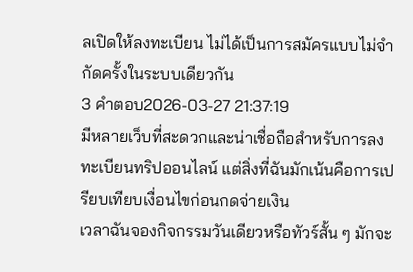ลเปิดให้ลงทะเบียน ไม่ได้เป็นการสมัครแบบไม่จำกัดครั้งในระบบเดียวกัน
3 คำตอบ2026-03-27 21:37:19
มีหลายเว็บที่สะดวกและน่าเชื่อถือสำหรับการลงทะเบียนทริปออนไลน์ แต่สิ่งที่ฉันมักเน้นคือการเปรียบเทียบเงื่อนไขก่อนกดจ่ายเงิน
เวลาฉันจองกิจกรรมวันเดียวหรือทัวร์สั้น ๆ มักจะ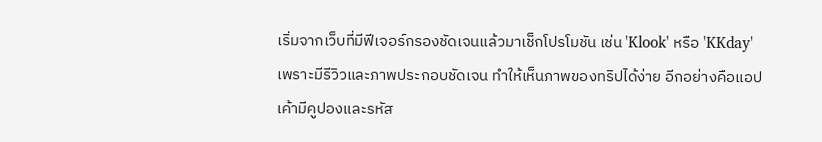เริ่มจากเว็บที่มีฟีเจอร์กรองชัดเจนแล้วมาเช็กโปรโมชัน เช่น 'Klook' หรือ 'KKday' เพราะมีรีวิวและภาพประกอบชัดเจน ทำให้เห็นภาพของทริปได้ง่าย อีกอย่างคือแอปเค้ามีคูปองและรหัส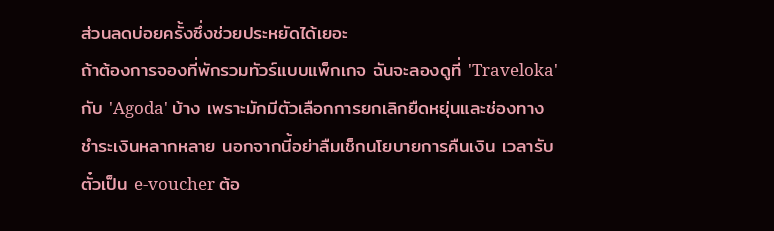ส่วนลดบ่อยครั้งซึ่งช่วยประหยัดได้เยอะ
ถ้าต้องการจองที่พักรวมทัวร์แบบแพ็กเกจ ฉันจะลองดูที่ 'Traveloka' กับ 'Agoda' บ้าง เพราะมักมีตัวเลือกการยกเลิกยืดหยุ่นและช่องทางชำระเงินหลากหลาย นอกจากนี้อย่าลืมเช็กนโยบายการคืนเงิน เวลารับตั๋วเป็น e-voucher ต้อ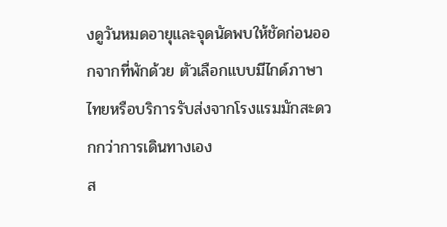งดูวันหมดอายุและจุดนัดพบให้ชัดก่อนออกจากที่พักด้วย ตัวเลือกแบบมีไกด์ภาษาไทยหรือบริการรับส่งจากโรงแรมมักสะดวกกว่าการเดินทางเอง
ส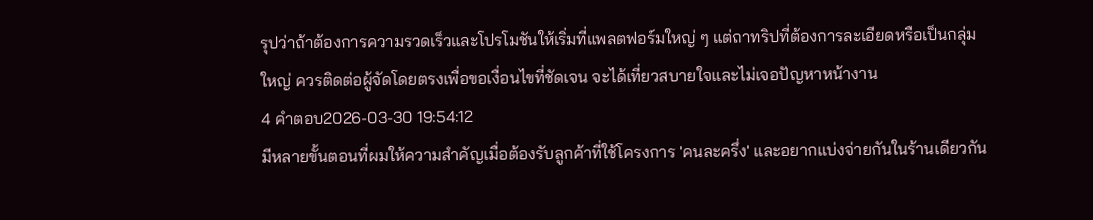รุปว่าถ้าต้องการความรวดเร็วและโปรโมชันให้เริ่มที่แพลตฟอร์มใหญ่ ๆ แต่ถาทริปที่ต้องการละเอียดหรือเป็นกลุ่มใหญ่ ควรติดต่อผู้จัดโดยตรงเพื่อขอเงื่อนไขที่ชัดเจน จะได้เที่ยวสบายใจและไม่เจอปัญหาหน้างาน
4 คำตอบ2026-03-30 19:54:12
มีหลายขั้นตอนที่ผมให้ความสำคัญเมื่อต้องรับลูกค้าที่ใช้โครงการ 'คนละครึ่ง' และอยากแบ่งจ่ายกันในร้านเดียวกัน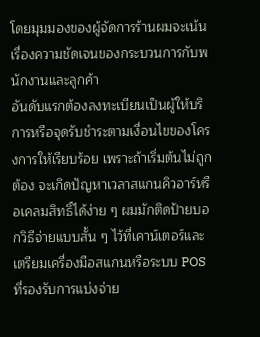โดยมุมมองของผู้จัดการร้านผมจะเน้นเรื่องความชัดเจนของกระบวนการกับพนักงานและลูกค้า
อันดับแรกต้องลงทะเบียนเป็นผู้ให้บริการหรือจุดรับชำระตามเงื่อนไขของโครงการให้เรียบร้อย เพราะถ้าเริ่มต้นไม่ถูกต้อง จะเกิดปัญหาเวลาสแกนคิวอาร์หรือเคลมสิทธิ์ได้ง่าย ๆ ผมมักติดป้ายบอกวิธีจ่ายแบบสั้น ๆ ไว้ที่เคาน์เตอร์และเตรียมเครื่องมือสแกนหรือระบบ POS ที่รองรับการแบ่งจ่าย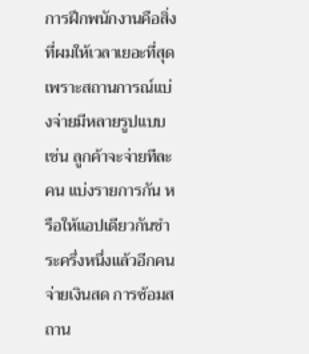การฝึกพนักงานคือสิ่งที่ผมให้เวลาเยอะที่สุด เพราะสถานการณ์แบ่งจ่ายมีหลายรูปแบบ เช่น ลูกค้าจะจ่ายทีละคน แบ่งรายการกัน หรือให้แอปเดียวกันชำระครึ่งหนึ่งแล้วอีกคนจ่ายเงินสด การซ้อมสถาน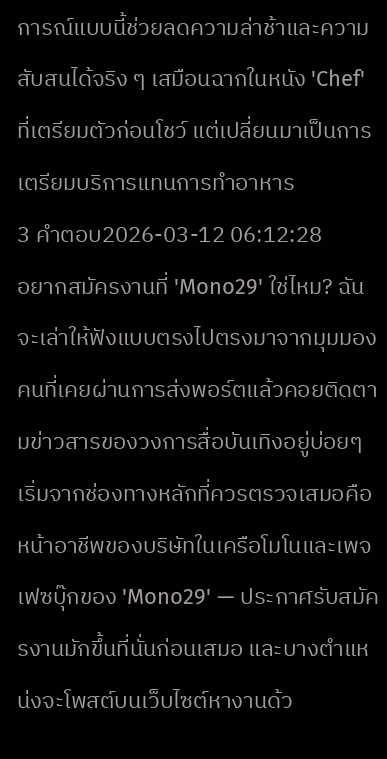การณ์แบบนี้ช่วยลดความล่าช้าและความสับสนได้จริง ๆ เสมือนฉากในหนัง 'Chef' ที่เตรียมตัวก่อนโชว์ แต่เปลี่ยนมาเป็นการเตรียมบริการแทนการทำอาหาร
3 คำตอบ2026-03-12 06:12:28
อยากสมัครงานที่ 'Mono29' ใช่ไหม? ฉันจะเล่าให้ฟังแบบตรงไปตรงมาจากมุมมองคนที่เคยผ่านการส่งพอร์ตแล้วคอยติดตามข่าวสารของวงการสื่อบันเทิงอยู่บ่อยๆ
เริ่มจากช่องทางหลักที่ควรตรวจเสมอคือหน้าอาชีพของบริษัทในเครือโมโนและเพจเฟซบุ๊กของ 'Mono29' — ประกาศรับสมัครงานมักขึ้นที่นั่นก่อนเสมอ และบางตำแหน่งจะโพสต์บนเว็บไซต์หางานด้ว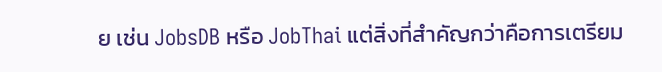ย เช่น JobsDB หรือ JobThai แต่สิ่งที่สำคัญกว่าคือการเตรียม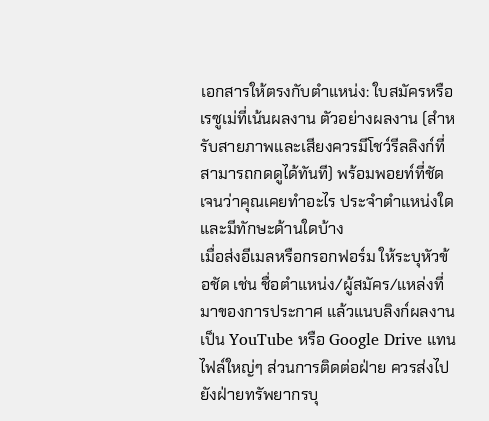เอกสารให้ตรงกับตำแหน่ง: ใบสมัครหรือเรซูเม่ที่เน้นผลงาน ตัวอย่างผลงาน (สำหรับสายภาพและเสียงควรมีโชว์รีลลิงก์ที่สามารถกดดูได้ทันที) พร้อมพอยท์ที่ชัดเจนว่าคุณเคยทำอะไร ประจำตำแหน่งใด และมีทักษะด้านใดบ้าง
เมื่อส่งอีเมลหรือกรอกฟอร์ม ให้ระบุหัวข้อชัด เช่น ชื่อตำแหน่ง/ผู้สมัคร/แหล่งที่มาของการประกาศ แล้วแนบลิงก์ผลงานเป็น YouTube หรือ Google Drive แทนไฟล์ใหญ่ๆ ส่วนการติดต่อฝ่าย ควรส่งไปยังฝ่ายทรัพยากรบุ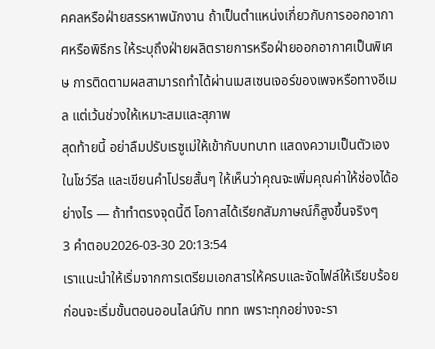คคลหรือฝ่ายสรรหาพนักงาน ถ้าเป็นตำแหน่งเกี่ยวกับการออกอากาศหรือพิธีกร ให้ระบุถึงฝ่ายผลิตรายการหรือฝ่ายออกอากาศเป็นพิเศษ การติดตามผลสามารถทำได้ผ่านเมสเซนเจอร์ของเพจหรือทางอีเมล แต่เว้นช่วงให้เหมาะสมและสุภาพ
สุดท้ายนี้ อย่าลืมปรับเรซูเม่ให้เข้ากับบทบาท แสดงความเป็นตัวเองในโชว์รีล และเขียนคำโปรยสั้นๆ ให้เห็นว่าคุณจะเพิ่มคุณค่าให้ช่องได้อย่างไร — ถ้าทำตรงจุดนี้ดี โอกาสได้เรียกสัมภาษณ์ก็สูงขึ้นจริงๆ
3 คำตอบ2026-03-30 20:13:54
เราแนะนำให้เริ่มจากการเตรียมเอกสารให้ครบและจัดไฟล์ให้เรียบร้อยก่อนจะเริ่มขั้นตอนออนไลน์กับ ททท เพราะทุกอย่างจะรา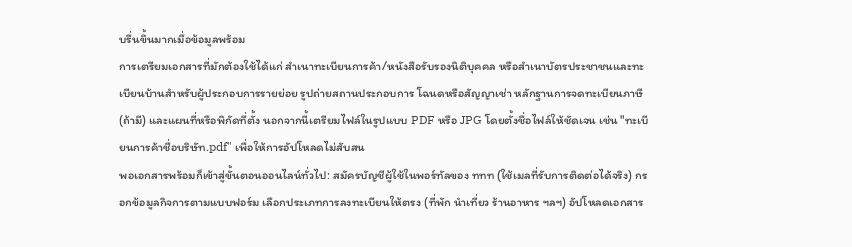บรื่นขึ้นมากเมื่อข้อมูลพร้อม
การเตรียมเอกสารที่มักต้องใช้ได้แก่ สำเนาทะเบียนการค้า/หนังสือรับรองนิติบุคคล หรือสำเนาบัตรประชาชนและทะเบียนบ้านสำหรับผู้ประกอบการรายย่อย รูปถ่ายสถานประกอบการ โฉนดหรือสัญญาเช่า หลักฐานการจดทะเบียนภาษี (ถ้ามี) และแผนที่หรือพิกัดที่ตั้ง นอกจากนี้เตรียมไฟล์ในรูปแบบ PDF หรือ JPG โดยตั้งชื่อไฟล์ให้ชัดเจน เช่น "ทะเบียนการค้าชื่อบริษัท.pdf" เพื่อให้การอัปโหลดไม่สับสน
พอเอกสารพร้อมก็เข้าสู่ขั้นตอนออนไลน์ทั่วไป: สมัครบัญชีผู้ใช้ในพอร์ทัลของ ททท (ใช้เมลที่รับการติดต่อได้จริง) กรอกข้อมูลกิจการตามแบบฟอร์ม เลือกประเภทการลงทะเบียนให้ตรง (ที่พัก นำเที่ยว ร้านอาหาร ฯลฯ) อัปโหลดเอกสาร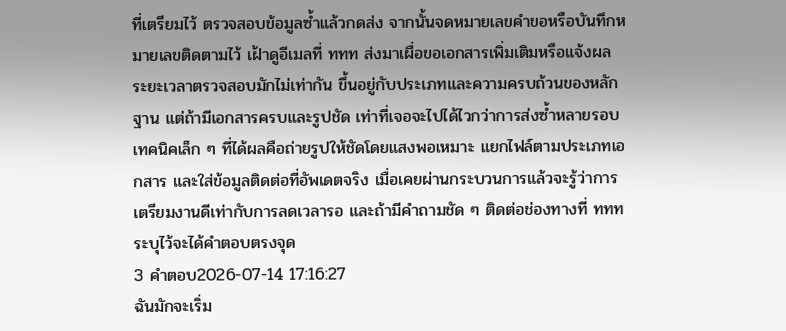ที่เตรียมไว้ ตรวจสอบข้อมูลซ้ำแล้วกดส่ง จากนั้นจดหมายเลขคำขอหรือบันทึกหมายเลขติดตามไว้ เฝ้าดูอีเมลที่ ททท ส่งมาเผื่อขอเอกสารเพิ่มเติมหรือแจ้งผล ระยะเวลาตรวจสอบมักไม่เท่ากัน ขึ้นอยู่กับประเภทและความครบถ้วนของหลักฐาน แต่ถ้ามีเอกสารครบและรูปชัด เท่าที่เจอจะไปได้ไวกว่าการส่งซ้ำหลายรอบ
เทคนิคเล็ก ๆ ที่ได้ผลคือถ่ายรูปให้ชัดโดยแสงพอเหมาะ แยกไฟล์ตามประเภทเอกสาร และใส่ข้อมูลติดต่อที่อัพเดตจริง เมื่อเคยผ่านกระบวนการแล้วจะรู้ว่าการเตรียมงานดีเท่ากับการลดเวลารอ และถ้ามีคำถามชัด ๆ ติดต่อช่องทางที่ ททท ระบุไว้จะได้คำตอบตรงจุด
3 คำตอบ2026-07-14 17:16:27
ฉันมักจะเริ่ม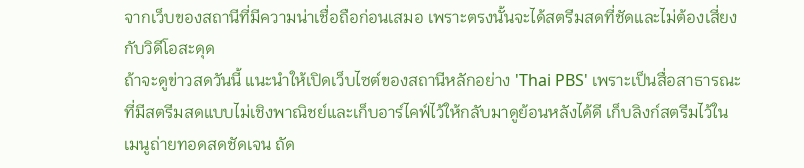จากเว็บของสถานีที่มีความน่าเชื่อถือก่อนเสมอ เพราะตรงนั้นจะได้สตรีมสดที่ชัดและไม่ต้องเสี่ยงกับวิดีโอสะดุด
ถ้าจะดูข่าวสดวันนี้ แนะนำให้เปิดเว็บไซต์ของสถานีหลักอย่าง 'Thai PBS' เพราะเป็นสื่อสาธารณะที่มีสตรีมสดแบบไม่เชิงพาณิชย์และเก็บอาร์ไคฟ์ไว้ให้กลับมาดูย้อนหลังได้ดี เก็บลิงก์สตรีมไว้ในเมนูถ่ายทอดสดชัดเจน ถัด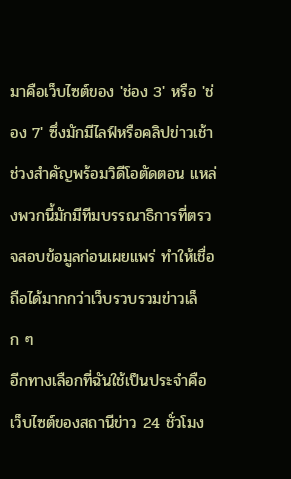มาคือเว็บไซต์ของ 'ช่อง 3' หรือ 'ช่อง 7' ซึ่งมักมีไลฟ์หรือคลิปข่าวเช้าช่วงสำคัญพร้อมวิดีโอตัดตอน แหล่งพวกนี้มักมีทีมบรรณาธิการที่ตรวจสอบข้อมูลก่อนเผยแพร่ ทำให้เชื่อถือได้มากกว่าเว็บรวบรวมข่าวเล็ก ๆ
อีกทางเลือกที่ฉันใช้เป็นประจำคือเว็บไซต์ของสถานีข่าว 24 ชั่วโมง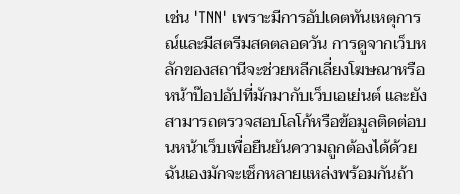เช่น 'TNN' เพราะมีการอัปเดตทันเหตุการณ์และมีสตรีมสดตลอดวัน การดูจากเว็บหลักของสถานีจะช่วยหลีกเลี่ยงโฆษณาหรือหน้าป๊อปอัปที่มักมากับเว็บเอเย่นต์ และยังสามารถตรวจสอบโลโก้หรือข้อมูลติดต่อบนหน้าเว็บเพื่อยืนยันความถูกต้องได้ด้วย ฉันเองมักจะเช็กหลายแหล่งพร้อมกันถ้า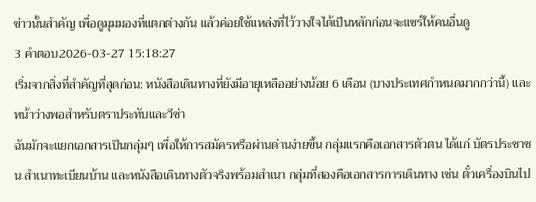ข่าวนั้นสำคัญ เพื่อดูมุมมองที่แตกต่างกัน แล้วค่อยใช้แหล่งที่ไว้วางใจได้เป็นหลักก่อนจะแชร์ให้คนอื่นดู
3 คำตอบ2026-03-27 15:18:27
เริ่มจากสิ่งที่สำคัญที่สุดก่อน: หนังสือเดินทางที่ยังมีอายุเหลืออย่างน้อย 6 เดือน (บางประเทศกำหนดมากกว่านี้) และหน้าว่างพอสำหรับตราประทับและวีซ่า
ฉันมักจะแยกเอกสารเป็นกลุ่มๆ เพื่อให้การสมัครหรือผ่านด่านง่ายขึ้น กลุ่มแรกคือเอกสารตัวตน ได้แก่ บัตรประชาชน สำเนาทะเบียนบ้าน และหนังสือเดินทางตัวจริงพร้อมสำเนา กลุ่มที่สองคือเอกสารการเดินทาง เช่น ตั๋วเครื่องบินไป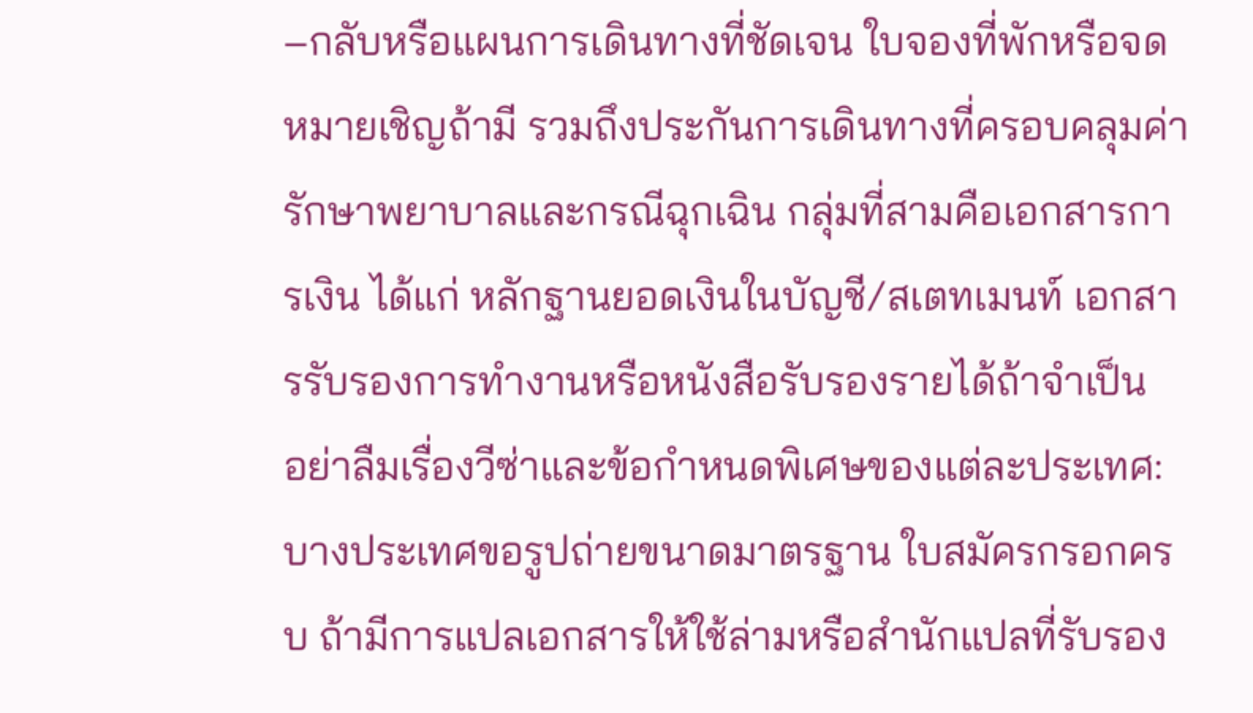–กลับหรือแผนการเดินทางที่ชัดเจน ใบจองที่พักหรือจดหมายเชิญถ้ามี รวมถึงประกันการเดินทางที่ครอบคลุมค่ารักษาพยาบาลและกรณีฉุกเฉิน กลุ่มที่สามคือเอกสารการเงิน ได้แก่ หลักฐานยอดเงินในบัญชี/สเตทเมนท์ เอกสารรับรองการทำงานหรือหนังสือรับรองรายได้ถ้าจำเป็น
อย่าลืมเรื่องวีซ่าและข้อกำหนดพิเศษของแต่ละประเทศ: บางประเทศขอรูปถ่ายขนาดมาตรฐาน ใบสมัครกรอกครบ ถ้ามีการแปลเอกสารให้ใช้ล่ามหรือสำนักแปลที่รับรอง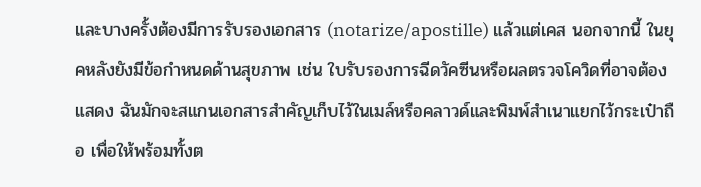และบางครั้งต้องมีการรับรองเอกสาร (notarize/apostille) แล้วแต่เคส นอกจากนี้ ในยุคหลังยังมีข้อกำหนดด้านสุขภาพ เช่น ใบรับรองการฉีดวัคซีนหรือผลตรวจโควิดที่อาจต้องแสดง ฉันมักจะสแกนเอกสารสำคัญเก็บไว้ในเมล์หรือคลาวด์และพิมพ์สำเนาแยกไว้กระเป๋าถือ เพื่อให้พร้อมทั้งต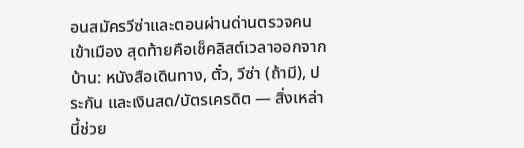อนสมัครวีซ่าและตอนผ่านด่านตรวจคนเข้าเมือง สุดท้ายคือเช็คลิสต์เวลาออกจากบ้าน: หนังสือเดินทาง, ตั๋ว, วีซ่า (ถ้ามี), ประกัน และเงินสด/บัตรเครดิต — สิ่งเหล่านี้ช่วย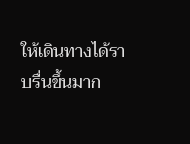ให้เดินทางได้ราบรื่นขึ้นมาก